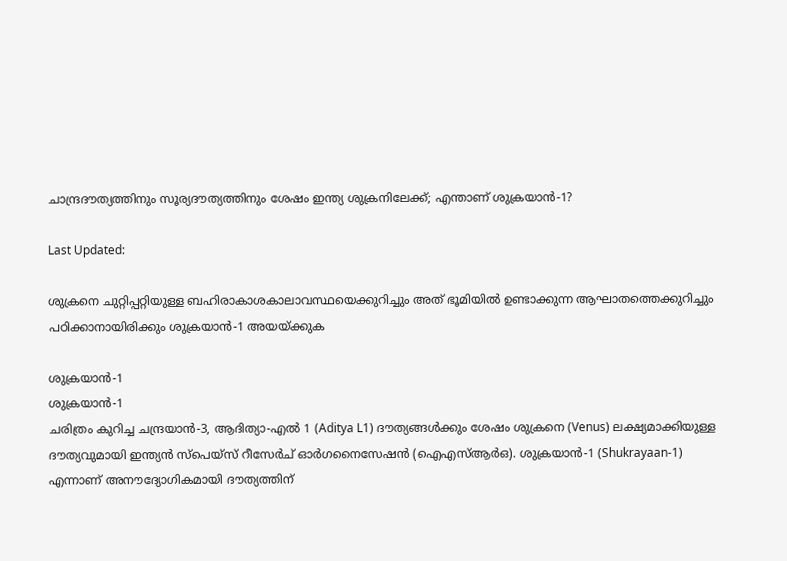ചാന്ദ്രദൗത്യത്തിനും സൂര്യദൗത്യത്തിനും ശേഷം ഇന്ത്യ ശുക്രനിലേക്ക്; എന്താണ് ശുക്രയാൻ-1?

Last Updated:

ശുക്രനെ ചുറ്റിപ്പറ്റിയുള്ള ബഹിരാകാശകാലാവസ്ഥയെക്കുറിച്ചും അത് ഭൂമിയില്‍ ഉണ്ടാക്കുന്ന ആഘാതത്തെക്കുറിച്ചും പഠിക്കാനായിരിക്കും ശുക്രയാന്‍-1 അയയ്ക്കുക

ശുക്രയാന്‍-1
ശുക്രയാന്‍-1
ചരിത്രം കുറിച്ച ചന്ദ്രയാന്‍-3, ആദിത്യാ-എല്‍ 1 (Aditya L1) ദൗത്യങ്ങൾക്കും ശേഷം ശുക്രനെ (Venus) ലക്ഷ്യമാക്കിയുള്ള ദൗത്യവുമായി ഇന്ത്യന്‍ സ്‌പെയ്‌സ് റീസേര്‍ച് ഓര്‍ഗനൈസേഷന്‍ (ഐഎസ്ആർഒ). ശുക്രയാൻ-1 (Shukrayaan-1) എന്നാണ് അനൗദ്യോഗികമായി ദൗത്യത്തിന്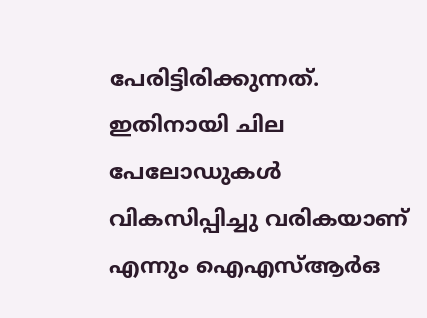പേരിട്ടിരിക്കുന്നത്. ഇതിനായി ചില പേലോഡുകള്‍ വികസിപ്പിച്ചു വരികയാണ് എന്നും ഐഎസ്ആർഒ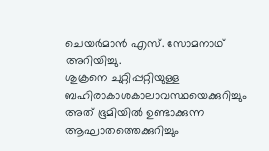ചെയര്‍മാന്‍ എസ്. സോമനാഥ് അറിയിച്ചു.
ശുക്രനെ ചുറ്റിപ്പറ്റിയുള്ള ബഹിരാകാശകാലാവസ്ഥയെക്കുറിച്ചും അത് ഭൂമിയില്‍ ഉണ്ടാക്കുന്ന ആഘാതത്തെക്കുറിച്ചും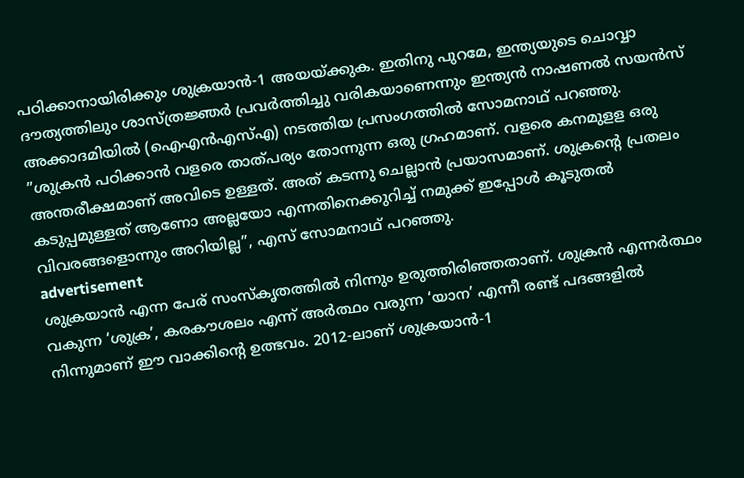പഠിക്കാനായിരിക്കും ശുക്രയാന്‍-1 അയയ്ക്കുക. ഇതിനു പുറമേ, ഇന്ത്യയുടെ ചൊവ്വാ ദൗത്യത്തിലും ശാസ്ത്രജ്ഞർ പ്രവർത്തിച്ചു വരികയാണെന്നും ഇന്ത്യൻ നാഷണൽ സയൻസ് അക്കാദമിയിൽ (ഐഎൻഎസ്എ) നടത്തിയ പ്രസംഗത്തിൽ സോമനാഥ് പറഞ്ഞു.
”ശുക്രൻ പഠിക്കാൻ വളരെ താത്പര്യം തോന്നുന്ന ഒരു ഗ്രഹമാണ്. വളരെ കനമുളള ഒരു അന്തരീക്ഷമാണ് അവിടെ ഉള്ളത്. അത് കടന്നു ചെല്ലാൻ പ്രയാസമാണ്. ശുക്രന്റെ പ്രതലം കടുപ്പമുള്ളത് ആണോ അല്ലയോ എന്നതിനെക്കുറിച്ച് നമുക്ക് ഇപ്പോള്‍ കൂടുതൽ വിവരങ്ങളൊന്നും അറിയില്ല”, എസ് സോമനാഥ് പറഞ്ഞു.
advertisement
ശുക്രയാൻ എന്ന പേര് സംസ്‌കൃതത്തിൽ നിന്നും ഉരുത്തിരിഞ്ഞതാണ്. ശുക്രൻ എന്നർത്ഥം വകുന്ന ‘ശുക്ര’, കരകൗശലം എന്ന് അർത്ഥം വരുന്ന ‘യാന’ എന്നീ രണ്ട് പദങ്ങളിൽ നിന്നുമാണ് ഈ വാക്കിന്റെ ഉത്ഭവം. 2012-ലാണ് ശുക്രയാൻ-1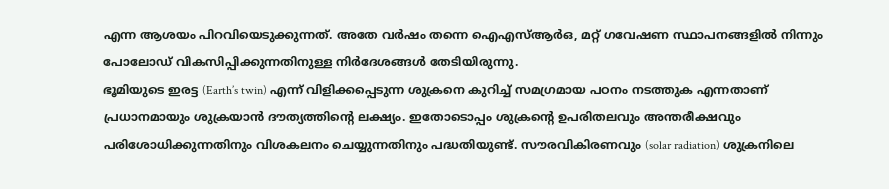എന്ന ആശയം പിറവിയെടുക്കുന്നത്. അതേ വർഷം തന്നെ ഐഎസ്ആർഒ, മറ്റ് ഗവേഷണ സ്ഥാപനങ്ങളിൽ നിന്നും പോലോഡ് വികസിപ്പിക്കുന്നതിനുള്ള നിർദേശങ്ങൾ തേടിയിരുന്നു.
ഭൂമിയുടെ ഇരട്ട (Earth’s twin) എന്ന് വിളിക്കപ്പെടുന്ന ശുക്രനെ കുറിച്ച് സമഗ്രമായ പഠനം നടത്തുക എന്നതാണ് പ്രധാനമായും ശുക്രയാൻ ദൗത്യത്തിന്റെ ലക്ഷ്യം. ഇതോടൊപ്പം ശുക്രന്റെ ഉപരിതലവും അന്തരീക്ഷവും പരിശോധിക്കുന്നതിനും വിശകലനം ചെയ്യുന്നതിനും പദ്ധതിയുണ്ട്. സൗരവികിരണവും (solar radiation) ശുക്രനിലെ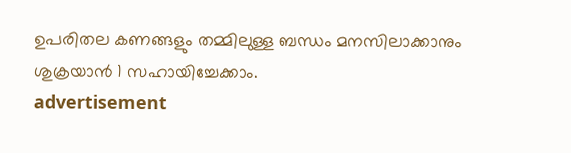ഉപരിതല കണങ്ങളും തമ്മിലുള്ള ബന്ധം മനസിലാക്കാനും ശുക്രയാൻ 1 സഹായിച്ചേക്കാം.
advertisement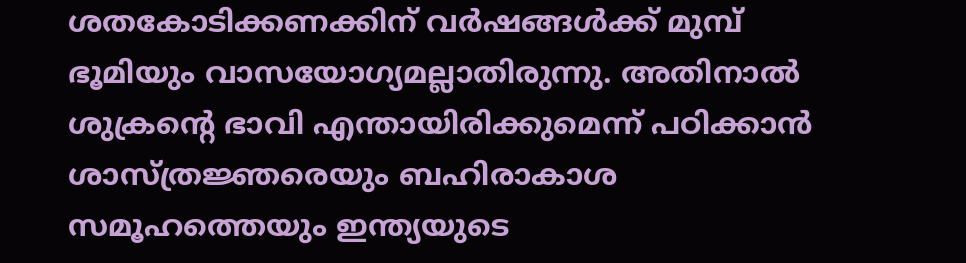ശതകോടിക്കണക്കിന് വർഷങ്ങൾക്ക് മുമ്പ് ഭൂമിയും വാസയോഗ്യമല്ലാതിരുന്നു. അതിനാൽ ശുക്രന്റെ ഭാവി എന്തായിരിക്കുമെന്ന് പഠിക്കാൻ ശാസ്ത്രജ്ഞരെയും ബഹിരാകാശ സമൂഹത്തെയും ഇന്ത്യയുടെ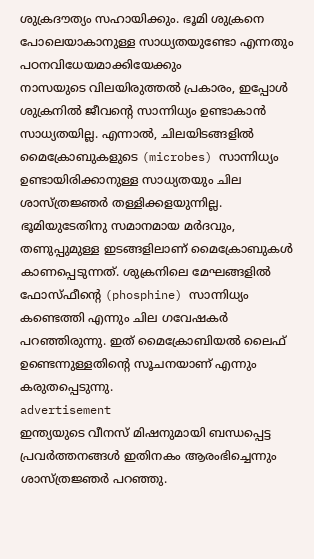ശുക്രദൗത്യം സഹായിക്കും. ഭൂമി ശുക്രനെ പോലെയാകാനുള്ള സാധ്യതയുണ്ടോ എന്നതും പഠനവിധേയമാക്കിയേക്കും
നാസയുടെ വിലയിരുത്തല്‍ പ്രകാരം, ഇപ്പോള്‍ ശുക്രനില്‍ ജീവന്റെ സാന്നിധ്യം ഉണ്ടാകാൻ സാധ്യതയില്ല. എന്നാല്‍, ചിലയിടങ്ങളില്‍ മൈക്രോബുകളുടെ (microbes) സാന്നിധ്യം ഉണ്ടായിരിക്കാനുള്ള സാധ്യതയും ചില ശാസ്ത്രജ്ഞർ തള്ളിക്കളയുന്നില്ല. ഭൂമിയുടേതിനു സമാനമായ മര്‍ദവും, തണുപ്പുമുള്ള ഇടങ്ങളിലാണ് മൈക്രോബുകള്‍ കാണപ്പെടുന്നത്. ശുക്രനിലെ മേഘങ്ങളില്‍ ഫോസ്ഫീന്റെ (phosphine) സാന്നിധ്യം കണ്ടെത്തി എന്നും ചില ഗവേഷകര്‍ പറഞ്ഞിരുന്നു. ഇത് മൈക്രോബിയല്‍ ലൈഫ് ഉണ്ടെന്നുള്ളതിന്റെ സൂചനയാണ് എന്നും കരുതപ്പെടുന്നു.
advertisement
ഇന്ത്യയുടെ വീനസ് മിഷനുമായി ബന്ധപ്പെട്ട പ്രവർത്തനങ്ങൾ ഇതിനകം ആരംഭിച്ചെന്നും ശാസ്ത്രജ്ഞർ പറഞ്ഞു.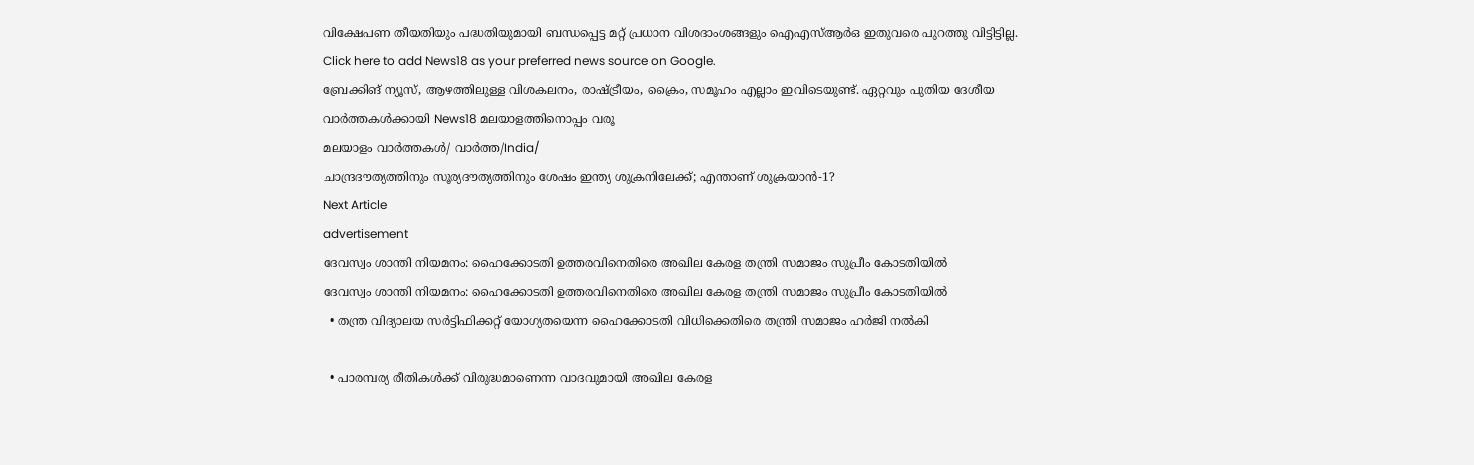വിക്ഷേപണ തീയതിയും പദ്ധതിയുമായി ബന്ധപ്പെട്ട മറ്റ് പ്രധാന വിശദാംശങ്ങളും ഐഎസ്ആർഒ ഇതുവരെ പുറത്തു വിട്ടിട്ടില്ല.
Click here to add News18 as your preferred news source on Google.
ബ്രേക്കിങ് ന്യൂസ്, ആഴത്തിലുള്ള വിശകലനം, രാഷ്ട്രീയം, ക്രൈം, സമൂഹം എല്ലാം ഇവിടെയുണ്ട്. ഏറ്റവും പുതിയ ദേശീയ വാർത്തകൾക്കായി News18 മലയാളത്തിനൊപ്പം വരൂ
മലയാളം വാർത്തകൾ/ വാർത്ത/India/
ചാന്ദ്രദൗത്യത്തിനും സൂര്യദൗത്യത്തിനും ശേഷം ഇന്ത്യ ശുക്രനിലേക്ക്; എന്താണ് ശുക്രയാൻ-1?
Next Article
advertisement
ദേവസ്വം ശാന്തി നിയമനം: ഹൈക്കോടതി ഉത്തരവിനെതിരെ അഖില കേരള തന്ത്രി സമാജം സുപ്രീം കോടതിയിൽ
ദേവസ്വം ശാന്തി നിയമനം: ഹൈക്കോടതി ഉത്തരവിനെതിരെ അഖില കേരള തന്ത്രി സമാജം സുപ്രീം കോടതിയിൽ
  • തന്ത്ര വിദ്യാലയ സർട്ടിഫിക്കറ്റ് യോഗ്യതയെന്ന ഹൈക്കോടതി വിധിക്കെതിരെ തന്ത്രി സമാജം ഹർജി നൽകി

  • പാരമ്പര്യ രീതികൾക്ക് വിരുദ്ധമാണെന്ന വാദവുമായി അഖില കേരള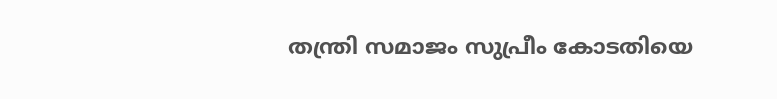തന്ത്രി സമാജം സുപ്രീം കോടതിയെ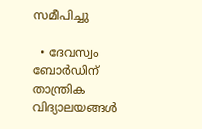സമീപിച്ചു

  • ദേവസ്വം ബോർഡിന് താന്ത്രിക വിദ്യാലയങ്ങൾ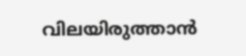വിലയിരുത്താൻ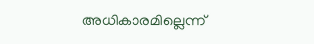അധികാരമില്ലെന്ന്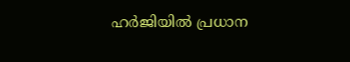ഹർജിയിൽ പ്രധാന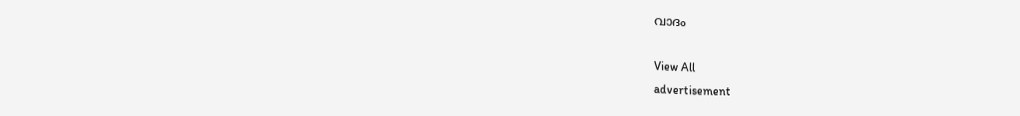വാദം

View All
advertisement